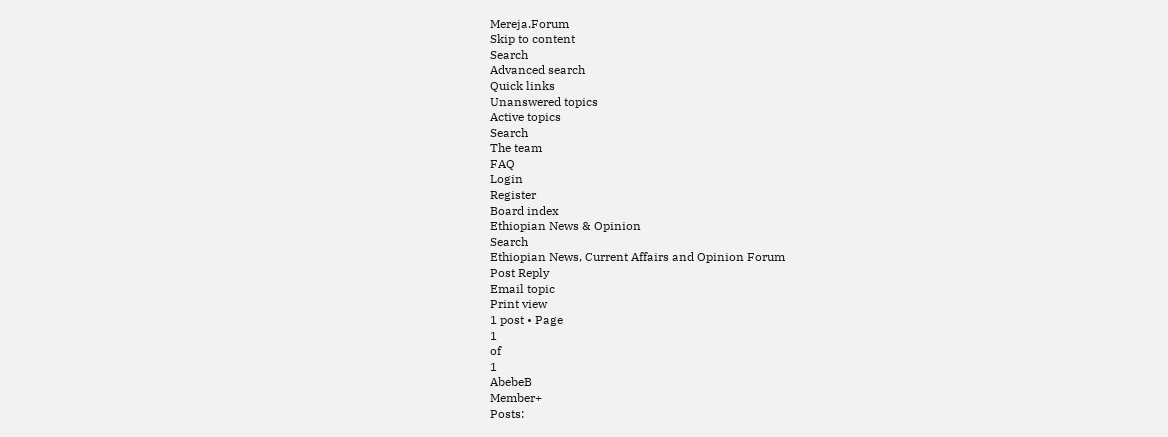Mereja.Forum
Skip to content
Search
Advanced search
Quick links
Unanswered topics
Active topics
Search
The team
FAQ
Login
Register
Board index
Ethiopian News & Opinion
Search
Ethiopian News, Current Affairs and Opinion Forum
Post Reply
Email topic
Print view
1 post • Page
1
of
1
AbebeB
Member+
Posts: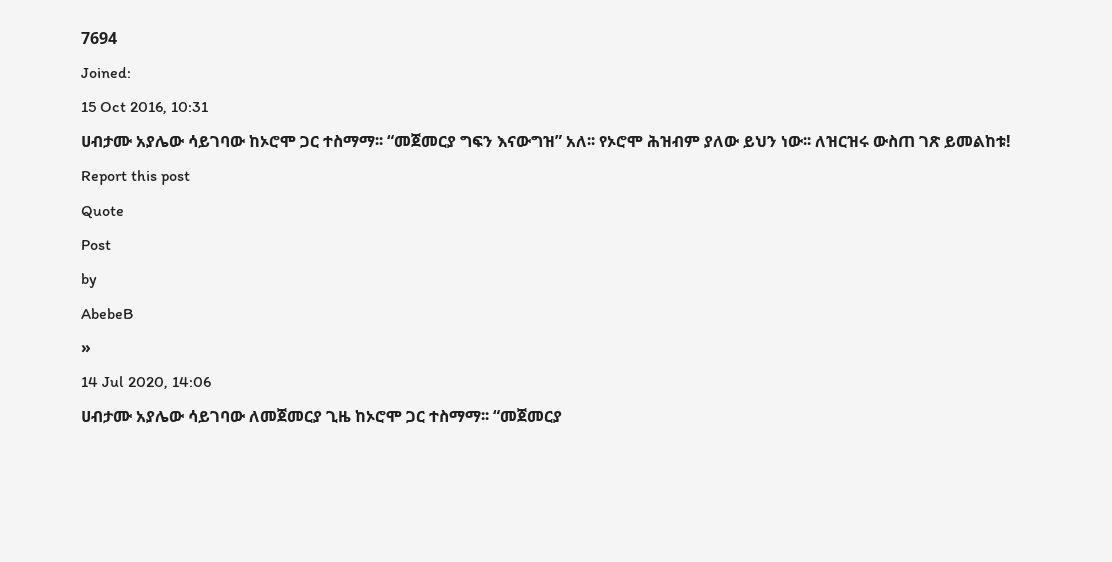7694
Joined:
15 Oct 2016, 10:31
ሀብታሙ አያሌው ሳይገባው ከኦሮሞ ጋር ተስማማ፡፡ “መጀመርያ ግፍን እናውግዝ” አለ፡፡ የኦሮሞ ሕዝብም ያለው ይህን ነው፡፡ ለዝርዝሩ ውስጠ ገጽ ይመልከቱ!
Report this post
Quote
Post
by
AbebeB
»
14 Jul 2020, 14:06
ሀብታሙ አያሌው ሳይገባው ለመጀመርያ ጊዜ ከኦሮሞ ጋር ተስማማ፡፡ “መጀመርያ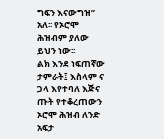ግፍን እናውግዝ” አለ፡፡ የኦሮሞ ሕዝብም ያለው ይህን ነው፡፡
ልክ እንደ ነፍጠኛው ታምራት፤ እስላም ና ጋላ እየተባለ እጅና ጡት የተቆረጠውን ኦሮሞ ሕዝብ ለንድ አፍታ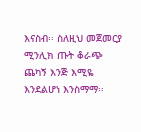እናስብ፡፡ ስለዚህ መጀመርያ ሚንሊክ ጡት ቆራጭ ጨካኝ እንጅ እሚዬ እንደልሆነ እንስማማ፡፡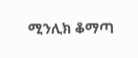ሚንሊክ ቆማጣ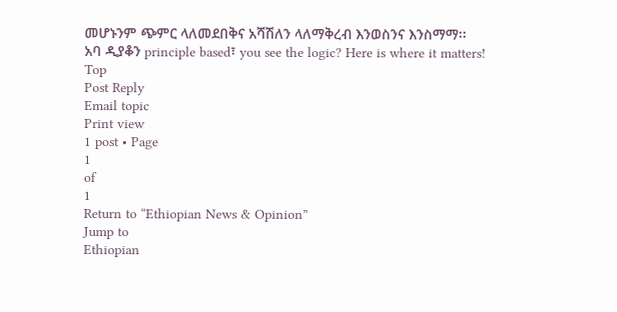መሆኑንም ጭምር ላለመደበቅና አሻሽለን ላለማቅረብ እንወስንና እንስማማ፡፡
አባ ዲያቆን principle based፣ you see the logic? Here is where it matters!
Top
Post Reply
Email topic
Print view
1 post • Page
1
of
1
Return to “Ethiopian News & Opinion”
Jump to
Ethiopian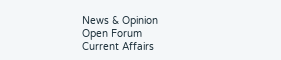News & Opinion
Open Forum
Current Affairs